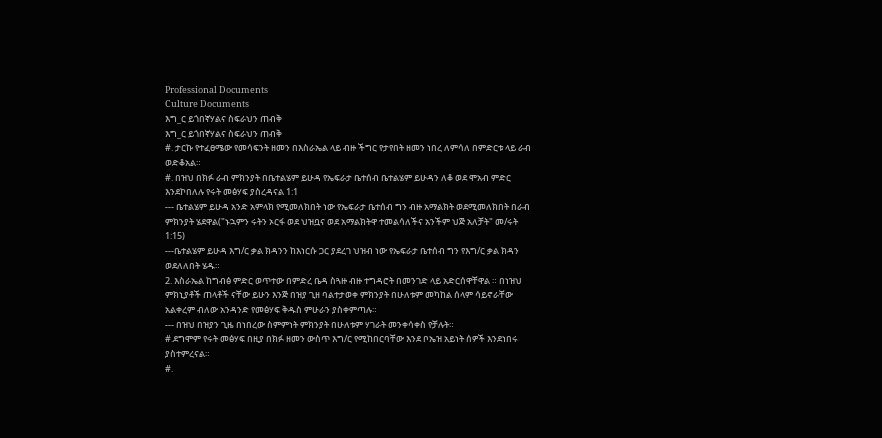Professional Documents
Culture Documents
እግ_ር ይጎበኛሃልና ስፍራህን ጠብቅ
እግ_ር ይጎበኛሃልና ስፍራህን ጠብቅ
#. ታርኩ የተፈፀሜው የመሳፍንት ዘመን በእስራኤል ላይ ብዙ ችግር የታየበት ዘመን ነበረ ለምሳለ በምድርቱ ላይ ራብ
ወድቆአል።
#. በዝህ በክፉ ራብ ምክንያት በቤተልሄም ይሁዳ የኤፍራታ ቤተሰብ ቤተልሄም ይሁዳን ለቆ ወደ ሞአብ ምድር
እንደኮበለሉ የሩት መፅሃፍ ያስረዳናል 1:1
--- ቤተልሄም ይሁዳ አንድ አምላክ የሚመለክበት ነው የኤፍራታ ቤተሰብ ግን ብዙ አማልክት ወደሚመለክበት በራብ
ምክንያት ሄደዋል("ኑኋምን ሩትን ኦርፋ ወደ ህዝቧና ወደ አማልክትዋ ተመልሳለችና አንችም ህጅ አለቻት" መ/ሩት
1:15)
---ቤተልሄም ይሁዳ እግ/ር ቃል ክዳንን ከእነርሱ ጋር ያደረገ ህዝብ ነው የኤፍራታ ቤተሰብ ግን የእግ/ር ቃል ክዳን
ወደለለበት ሄዱ።
2. እስራኤል ከግብፅ ምድር ወጥተው በምድረ ቤዳ ስጓዙ ብዙ ተግዳሮት በመንገድ ላይ አድርሰዋቸዋል ። በነዝህ
ምክኒያቶች ጠላቶች ናቸው ይሁን እንጅ በዝያ ጊዘ ባልተታወቀ ምክንያት በሁለቱም መካከል ሰላም ሳይኖራቸው
አልቀረም ብለው አንዳንድ የመፅሃፍ ቅዱስ ምሁራን ያስቀምጣሉ።
--- በዝህ በዝያን ጊዜ በነበረው ስምምነት ምክንያት በሁለቱም ሃገራት መንቀሳቀስ የቻሉት።
#.ደግሞም የሩት መፅሃፍ በዚያ በክፉ ዘመን ውስጥ እግ/ር የሚከበርባቸው እንደ ቦኤዝ አይነት ሰዎች እንደነበሩ
ያስተምረናል።
#.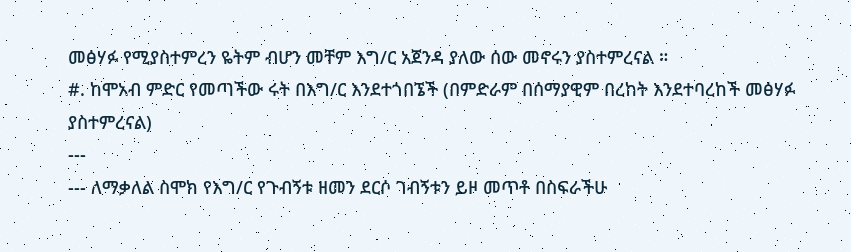መፅሃፉ የሚያስተምረን ዬትም ብሆን መቸም እግ/ር አጀንዳ ያለው ሰው መኖሩን ያስተምረናል ።
#. ከሞአብ ምድር የመጣችው ሩት በእግ/ር እንደተጎበኜች (በምድራም በሰማያዊም በረከት እንደተባረከች መፅሃፉ
ያስተምረናል)
---
--- ለማቃለል ስሞክ የእግ/ር የጉብኝቱ ዘመን ደርሶ ገብኝቱን ይዞ መጥቶ በስፍራችሁ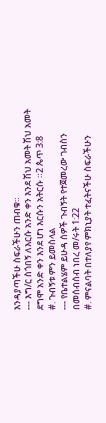እንዳያጣችሁ ስፍራችሁን ጠብቁ።
--- እግ/ር ስጎበኝ ለእርሱ አንድ ቀን እንደ ሽህ አመት ሽህ አመት ደግሞ አንድ ቀን እንደ ሆነ እርሱን አትርሱ ።2 ጴጥ 3:8
#. ጉብኝቱ ምን ይመስላል
--- የቤተልሄም ይሁዳ ሰዎች ጉብኝት የተጀመረው ገብስን በመሰብሰብ ነበረ መ/ሩት 1:22
#. ምናልባት በተለያየ ምክኒያት ተፈትናችሁ ስፍራችሁን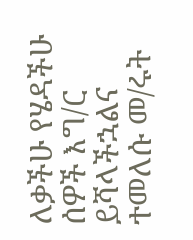ለቃችሁ የሄዳችሁ ሰዎች እግ/ር ይሻላችኋልና ተመለሱ መ/ሩት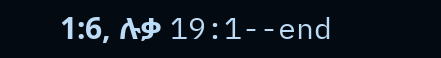1:6, ሉቃ 19:1--end